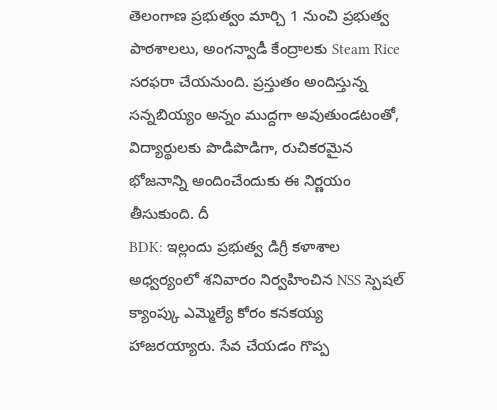తెలంగాణ ప్రభుత్వం మార్చి 1 నుంచి ప్రభుత్వ పాఠశాలలు, అంగన్వాడీ కేంద్రాలకు Steam Rice సరఫరా చేయనుంది. ప్రస్తుతం అందిస్తున్న సన్నబియ్యం అన్నం ముద్దగా అవుతుండటంతో, విద్యార్థులకు పొడిపొడిగా, రుచికరమైన భోజనాన్ని అందించేందుకు ఈ నిర్ణయం తీసుకుంది. దీ
BDK: ఇల్లందు ప్రభుత్వ డిగ్రీ కళాశాల అధ్వర్యంలో శనివారం నిర్వహించిన NSS స్పెషల్ క్యాంప్కు ఎమ్మెల్యే కోరం కనకయ్య హాజరయ్యారు. సేవ చేయడం గొప్ప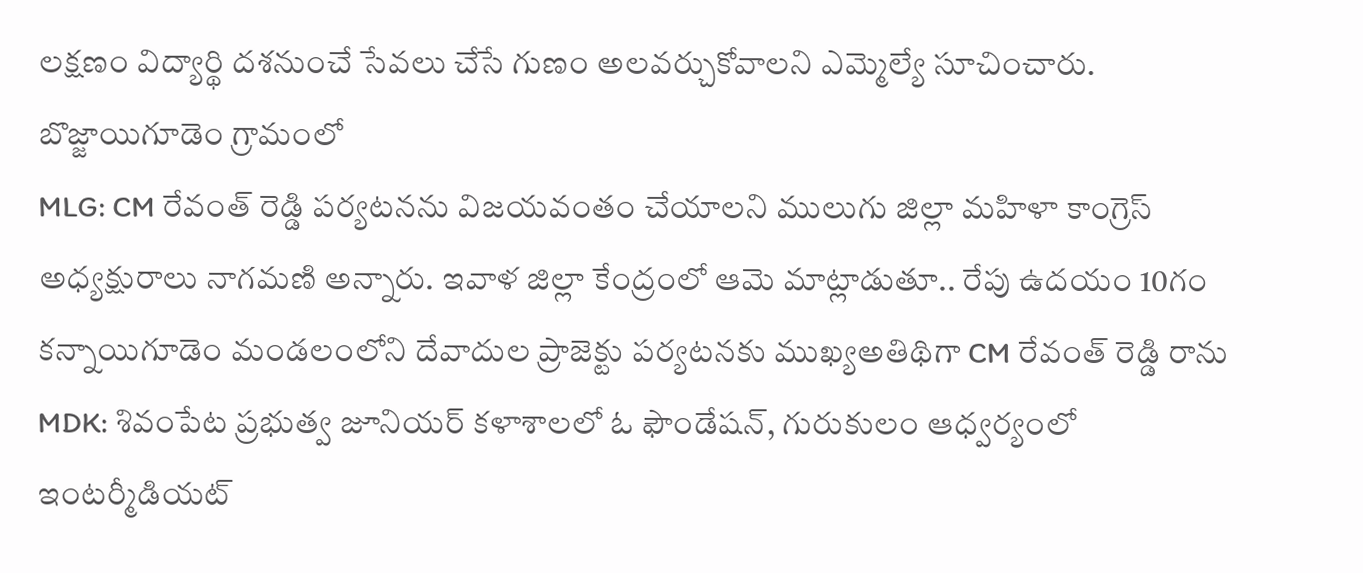లక్షణం విద్యార్థి దశనుంచే సేవలు చేసే గుణం అలవర్చుకోవాలని ఎమ్మెల్యే సూచించారు. బొజ్జాయిగూడెం గ్రామంలో
MLG: CM రేవంత్ రెడ్డి పర్యటనను విజయవంతం చేయాలని ములుగు జిల్లా మహిళా కాంగ్రెస్ అధ్యక్షురాలు నాగమణి అన్నారు. ఇవాళ జిల్లా కేంద్రంలో ఆమె మాట్లాడుతూ.. రేపు ఉదయం 10గం కన్నాయిగూడెం మండలంలోని దేవాదుల ప్రాజెక్టు పర్యటనకు ముఖ్యఅతిథిగా CM రేవంత్ రెడ్డి రాను
MDK: శివంపేట ప్రభుత్వ జూనియర్ కళాశాలలో ఓ ఫౌండేషన్, గురుకులం ఆధ్వర్యంలో ఇంటర్మీడియట్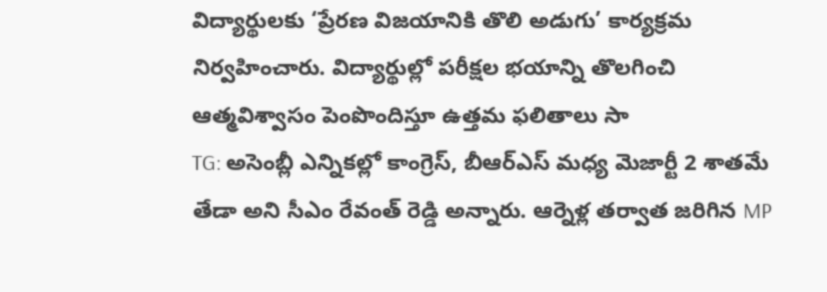విద్యార్థులకు ‘ప్రేరణ విజయానికి తొలి అడుగు’ కార్యక్రమ నిర్వహించారు. విద్యార్థుల్లో పరీక్షల భయాన్ని తొలగించి ఆత్మవిశ్వాసం పెంపొందిస్తూ ఉత్తమ ఫలితాలు సా
TG: అసెంబ్లీ ఎన్నికల్లో కాంగ్రెస్, బీఆర్ఎస్ మధ్య మెజార్టీ 2 శాతమే తేడా అని సీఎం రేవంత్ రెడ్డి అన్నారు. ఆర్నెళ్ల తర్వాత జరిగిన MP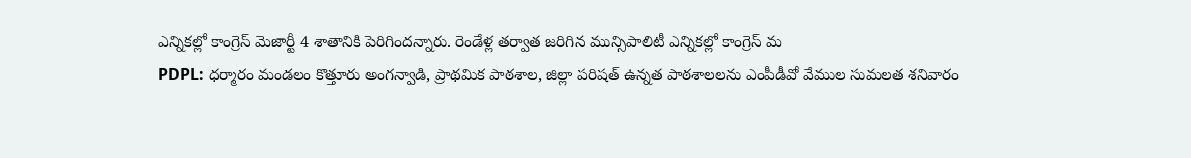ఎన్నికల్లో కాంగ్రెస్ మెజార్టీ 4 శాతానికి పెరిగిందన్నారు. రెండేళ్ల తర్వాత జరిగిన మున్సిపాలిటీ ఎన్నికల్లో కాంగ్రెస్ మ
PDPL: ధర్మారం మండలం కొత్తూరు అంగన్వాడి, ప్రాథమిక పాఠశాల, జిల్లా పరిషత్ ఉన్నత పాఠశాలలను ఎంపీడీవో వేముల సుమలత శనివారం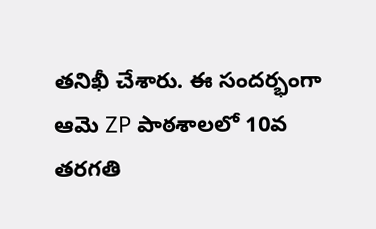తనిఖీ చేశారు. ఈ సందర్భంగా ఆమె ZP పాఠశాలలో 10వ తరగతి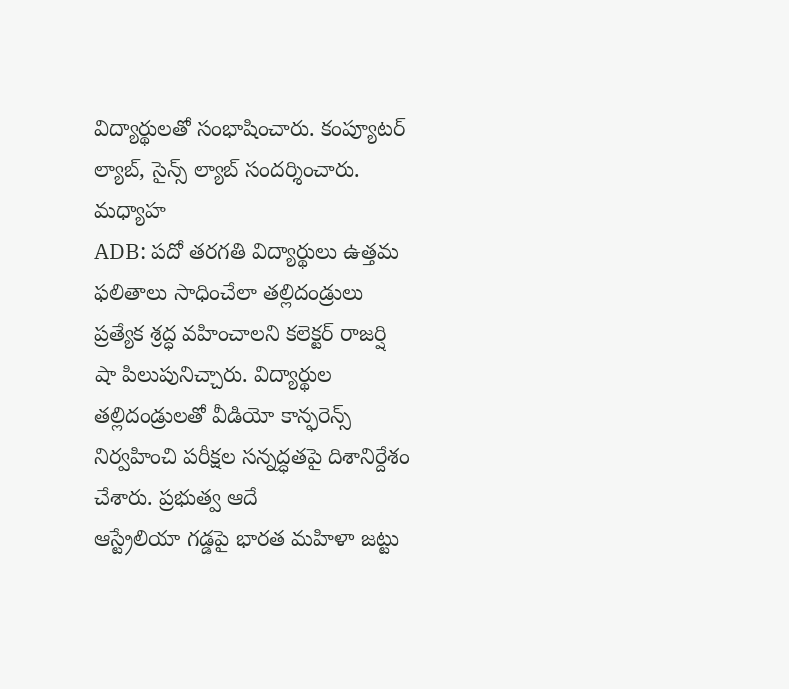విద్యార్థులతో సంభాషించారు. కంప్యూటర్ ల్యాబ్, సైన్స్ ల్యాబ్ సందర్శించారు. మధ్యాహ
ADB: పదో తరగతి విద్యార్థులు ఉత్తమ ఫలితాలు సాధించేలా తల్లిదండ్రులు ప్రత్యేక శ్రద్ధ వహించాలని కలెక్టర్ రాజర్షి షా పిలుపునిచ్చారు. విద్యార్థుల తల్లిదండ్రులతో వీడియో కాన్ఫరెన్స్ నిర్వహించి పరీక్షల సన్నద్ధతపై దిశానిర్దేశం చేశారు. ప్రభుత్వ ఆదే
ఆస్ట్రేలియా గడ్డపై భారత మహిళా జట్టు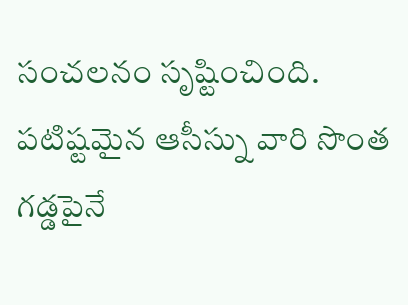సంచలనం సృష్టించింది. పటిష్టమైన ఆసీస్ను వారి సొంత గడ్డపైనే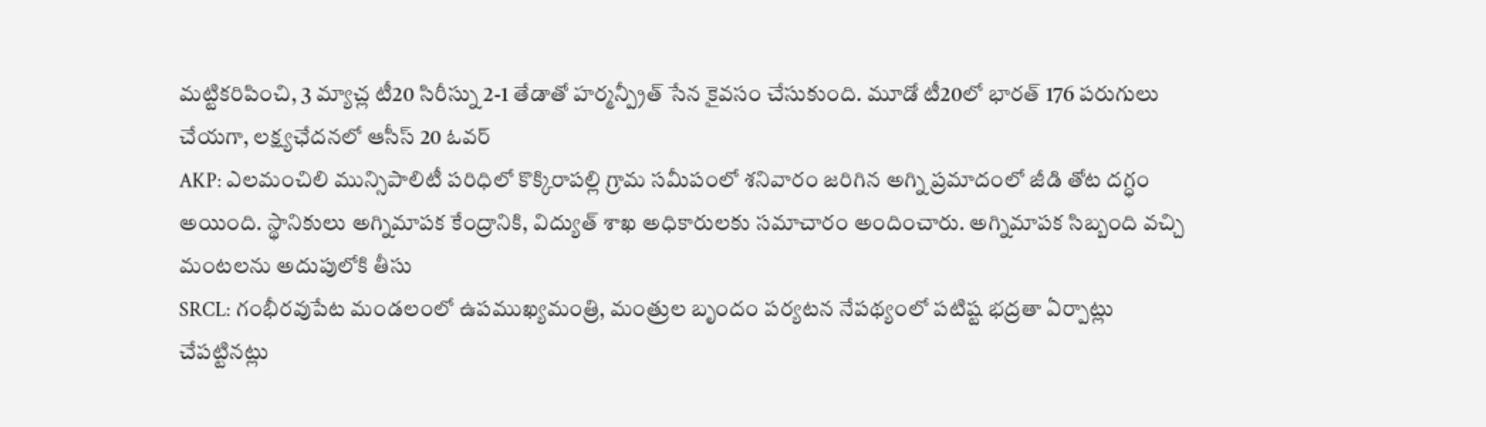మట్టికరిపించి, 3 మ్యాచ్ల టీ20 సిరీస్ను 2-1 తేడాతో హర్మన్ప్రీత్ సేన కైవసం చేసుకుంది. మూడో టీ20లో భారత్ 176 పరుగులు చేయగా, లక్ష్యఛేదనలో ఆసీస్ 20 ఓవర్
AKP: ఎలమంచిలి మున్సిపాలిటీ పరిధిలో కొక్కిరాపల్లి గ్రామ సమీపంలో శనివారం జరిగిన అగ్ని ప్రమాదంలో జీడి తోట దగ్ధం అయింది. స్థానికులు అగ్నిమాపక కేంద్రానికి, విద్యుత్ శాఖ అధికారులకు సమాచారం అందించారు. అగ్నిమాపక సిబ్బంది వచ్చి మంటలను అదుపులోకి తీసు
SRCL: గంభీరవుపేట మండలంలో ఉపముఖ్యమంత్రి, మంత్రుల బృందం పర్యటన నేపథ్యంలో పటిష్ట భద్రతా ఏర్పాట్లు చేపట్టినట్లు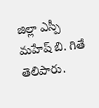జిల్లా ఎస్పీ మహేష్ బి. గితే తెలిపారు.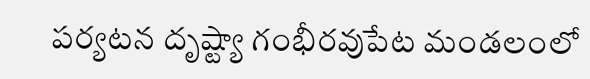పర్యటన దృష్ట్యా గంభీరవుపేట మండలంలో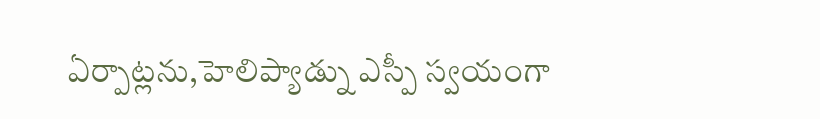ఏర్పాట్లను,హెలిప్యాడ్ను ఎస్పీ స్వయంగా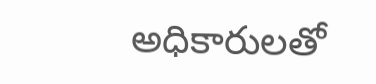అధికారులతో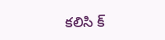కలిసి క్